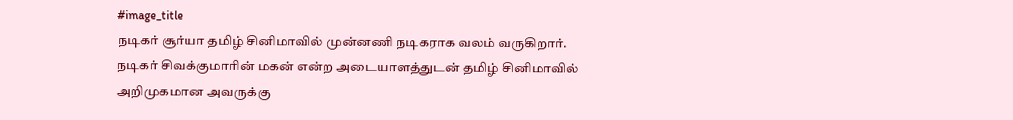#image_title
நடிகர் சூர்யா தமிழ் சினிமாவில் முன்னணி நடிகராக வலம் வருகிறார். நடிகர் சிவக்குமாரின் மகன் என்ற அடையாளத்துடன் தமிழ் சினிமாவில் அறிமுகமான அவருக்கு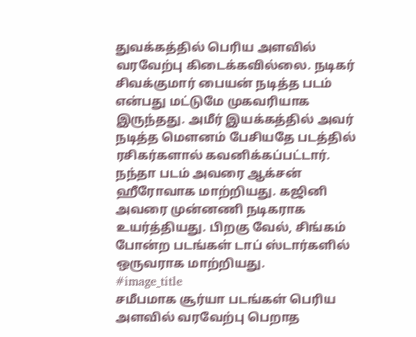துவக்கத்தில் பெரிய அளவில் வரவேற்பு கிடைக்கவில்லை. நடிகர் சிவக்குமார் பையன் நடித்த படம் என்பது மட்டுமே முகவரியாக இருந்தது. அமீர் இயக்கத்தில் அவர் நடித்த மௌனம் பேசியதே படத்தில் ரசிகர்களால் கவனிக்கப்பட்டார். நந்தா படம் அவரை ஆக்சன் ஹீரோவாக மாற்றியது. கஜினி அவரை முன்னணி நடிகராக உயர்த்தியது. பிறகு வேல், சிங்கம் போன்ற படங்கள் டாப் ஸ்டார்களில் ஒருவராக மாற்றியது.
#image_title
சமீபமாக சூர்யா படங்கள் பெரிய அளவில் வரவேற்பு பெறாத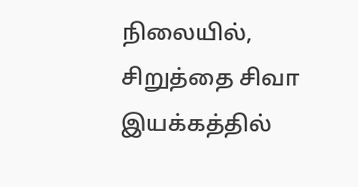நிலையில், சிறுத்தை சிவா இயக்கத்தில்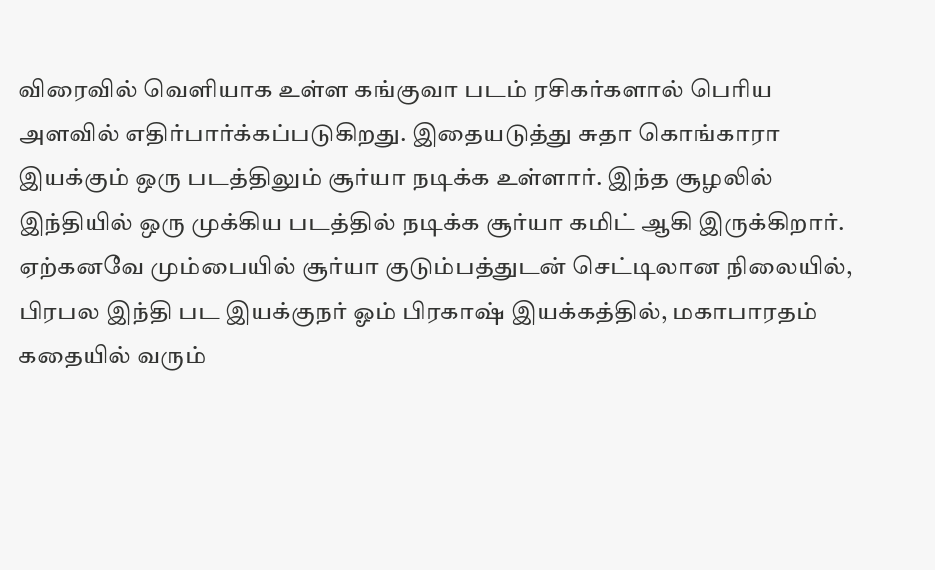விரைவில் வெளியாக உள்ள கங்குவா படம் ரசிகர்களால் பெரிய அளவில் எதிர்பார்க்கப்படுகிறது. இதையடுத்து சுதா கொங்காரா இயக்கும் ஒரு படத்திலும் சூர்யா நடிக்க உள்ளார். இந்த சூழலில் இந்தியில் ஒரு முக்கிய படத்தில் நடிக்க சூர்யா கமிட் ஆகி இருக்கிறார். ஏற்கனவே மும்பையில் சூர்யா குடும்பத்துடன் செட்டிலான நிலையில், பிரபல இந்தி பட இயக்குநர் ஓம் பிரகாஷ் இயக்கத்தில், மகாபாரதம் கதையில் வரும்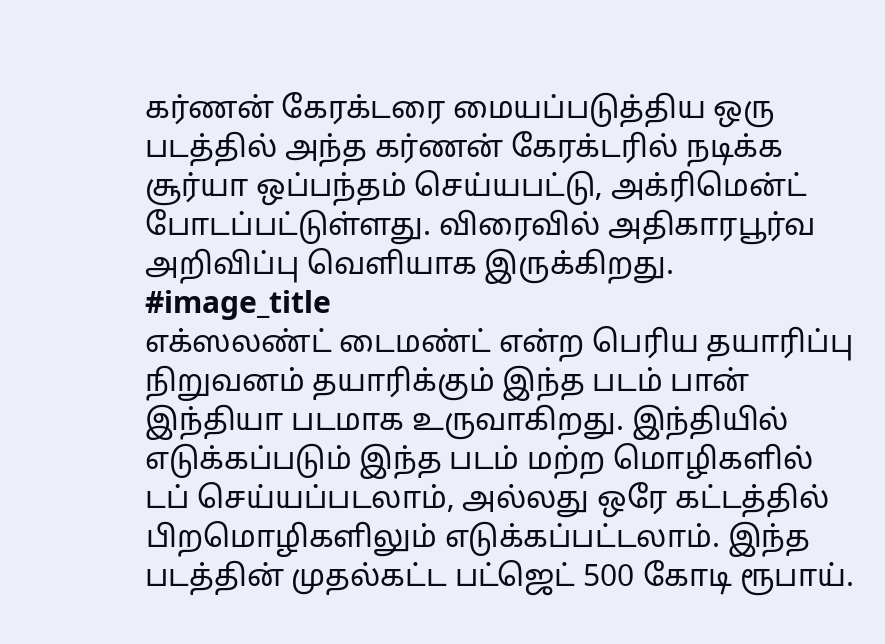கர்ணன் கேரக்டரை மையப்படுத்திய ஒரு படத்தில் அந்த கர்ணன் கேரக்டரில் நடிக்க சூர்யா ஒப்பந்தம் செய்யபட்டு, அக்ரிமென்ட் போடப்பட்டுள்ளது. விரைவில் அதிகாரபூர்வ அறிவிப்பு வெளியாக இருக்கிறது.
#image_title
எக்ஸலண்ட் டைமண்ட் என்ற பெரிய தயாரிப்பு நிறுவனம் தயாரிக்கும் இந்த படம் பான் இந்தியா படமாக உருவாகிறது. இந்தியில் எடுக்கப்படும் இந்த படம் மற்ற மொழிகளில் டப் செய்யப்படலாம், அல்லது ஒரே கட்டத்தில் பிறமொழிகளிலும் எடுக்கப்பட்டலாம். இந்த படத்தின் முதல்கட்ட பட்ஜெட் 500 கோடி ரூபாய்.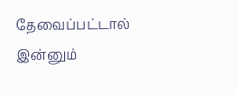தேவைப்பட்டால் இன்னும்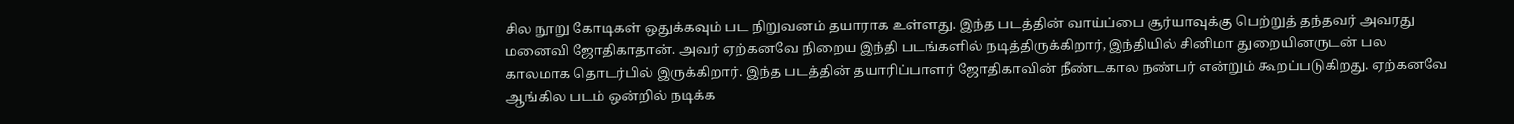சில நூறு கோடிகள் ஒதுக்கவும் பட நிறுவனம் தயாராக உள்ளது. இந்த படத்தின் வாய்ப்பை சூர்யாவுக்கு பெற்றுத் தந்தவர் அவரது மனைவி ஜோதிகாதான். அவர் ஏற்கனவே நிறைய இந்தி படங்களில் நடித்திருக்கிறார், இந்தியில் சினிமா துறையினருடன் பல காலமாக தொடர்பில் இருக்கிறார். இந்த படத்தின் தயாரிப்பாளர் ஜோதிகாவின் நீண்டகால நண்பர் என்றும் கூறப்படுகிறது. ஏற்கனவே ஆங்கில படம் ஒன்றில் நடிக்க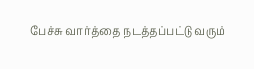பேச்சு வார்த்தை நடத்தப்பட்டு வரும்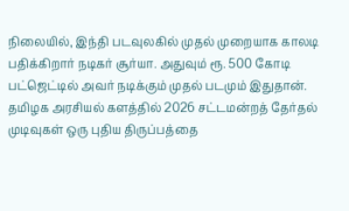நிலையில், இந்தி படவுலகில் முதல் முறையாக காலடி பதிக்கிறார் நடிகர் சூர்யா. அதுவும் ரூ. 500 கோடி பட்ஜெட்டில் அவர் நடிக்கும் முதல் படமும் இதுதான்.
தமிழக அரசியல் களத்தில் 2026 சட்டமன்றத் தேர்தல் முடிவுகள் ஒரு புதிய திருப்பத்தை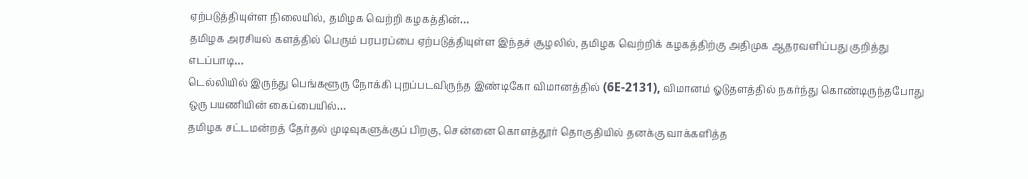ஏற்படுத்தியுள்ள நிலையில், தமிழக வெற்றி கழகத்தின்…
தமிழக அரசியல் களத்தில் பெரும் பரபரப்பை ஏற்படுத்தியுள்ள இந்தச் சூழலில், தமிழக வெற்றிக் கழகத்திற்கு அதிமுக ஆதரவளிப்பது குறித்து எடப்பாடி…
டெல்லியில் இருந்து பெங்களூரு நோக்கி புறப்படவிருந்த இண்டிகோ விமானத்தில் (6E-2131), விமானம் ஓடுதளத்தில் நகர்ந்து கொண்டிருந்தபோது ஒரு பயணியின் கைப்பையில்…
தமிழக சட்டமன்றத் தேர்தல் முடிவுகளுக்குப் பிறகு, சென்னை கொளத்தூர் தொகுதியில் தனக்கு வாக்களித்த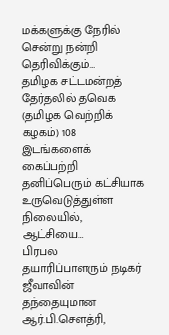மக்களுக்கு நேரில் சென்று நன்றி தெரிவிக்கும்…
தமிழக சட்டமன்றத் தேர்தலில் தவெக (தமிழக வெற்றிக் கழகம்) 108 இடங்களைக் கைப்பற்றி தனிப்பெரும் கட்சியாக உருவெடுத்துள்ள நிலையில், ஆட்சியை…
பிரபல தயாரிப்பாளரும் நடிகர் ஜீவாவின் தந்தையுமான ஆர்.பி.சௌத்ரி,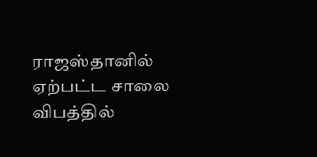ராஜஸ்தானில் ஏற்பட்ட சாலை விபத்தில்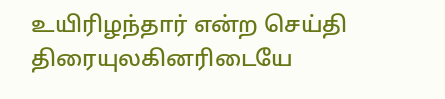உயிரிழந்தார் என்ற செய்தி திரையுலகினரிடையே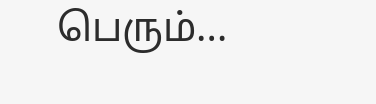பெரும்…